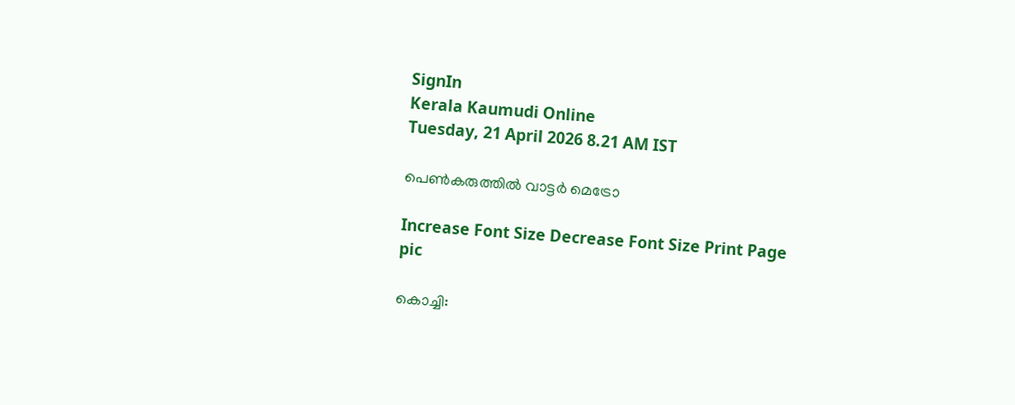SignIn
Kerala Kaumudi Online
Tuesday, 21 April 2026 8.21 AM IST

പെൺകരുത്തിൽ വാട്ടർ മെട്രോ

Increase Font Size Decrease Font Size Print Page
pic

കൊച്ചി: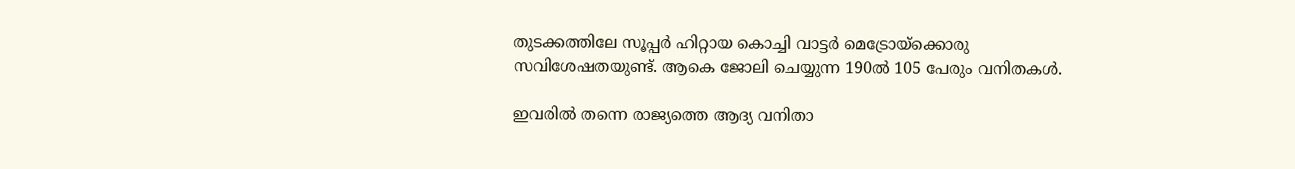തുടക്കത്തിലേ സൂപ്പർ ഹിറ്റായ കൊച്ചി വാട്ടർ മെട്രോയ്ക്കൊരു സവിശേഷതയുണ്ട്. ആകെ ജോലി ചെയ്യുന്ന 190ൽ 105 പേരും വനിതകൾ.

ഇവരിൽ തന്നെ രാജ്യത്തെ ആദ്യ വനിതാ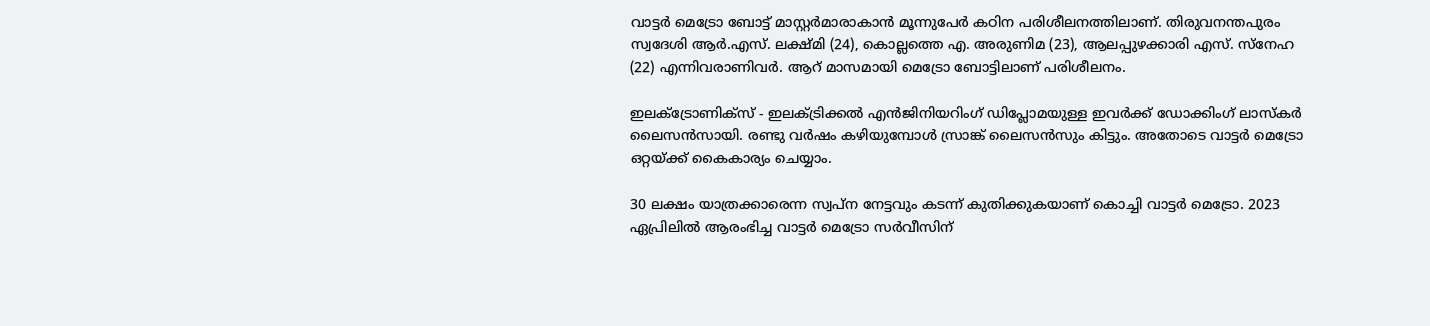വാട്ടർ മെട്രോ ബോട്ട് മാസ്റ്റർമാരാകാൻ മൂന്നുപേർ കഠിന പരിശീലനത്തിലാണ്. തിരുവനന്തപുരം സ്വദേശി ആർ.എസ്. ലക്ഷ്മി (24), കൊല്ലത്തെ എ. അരുണിമ (23), ആലപ്പുഴക്കാരി എസ്. സ്‌നേഹ (22) എന്നിവരാണിവർ. ആറ് മാസമായി മെട്രോ ബോട്ടിലാണ് പരിശീലനം.

ഇലക്ട്രോണിക്‌സ് - ഇലക്ട്രിക്കൽ എൻജിനിയറിംഗ് ഡിപ്ലോമയുള്ള ഇവർക്ക് ഡോക്കിംഗ് ലാസ്‌കർ ലൈസൻസായി. രണ്ടു വർഷം കഴിയുമ്പോൾ സ്രാങ്ക് ലൈസൻസും കിട്ടും. അതോടെ വാട്ടർ മെട്രോ ഒറ്റയ്‌ക്ക് കൈകാര്യം ചെയ്യാം.

30 ലക്ഷം യാത്രക്കാരെന്ന സ്വപ്‌ന നേട്ടവും കടന്ന് കുതിക്കുകയാണ് കൊച്ചി വാട്ടർ മെട്രോ. 2023 ഏപ്രിലിൽ ആരംഭിച്ച വാട്ടർ മെട്രോ സർവീസിന്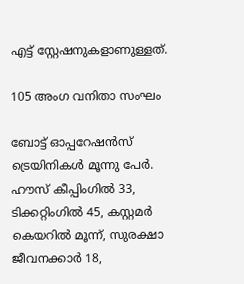എട്ട് സ്റ്റേഷനുകളാണുള്ളത്.

105 അംഗ വനിതാ സംഘം

ബോട്ട് ഓപ്പറേഷൻസ് ട്രെയിനികൾ മൂന്നു പേർ. ഹൗസ് കീപ്പിംഗിൽ 33, ടിക്കറ്റിംഗിൽ 45, കസ്റ്റമർ കെയറിൽ മൂന്ന്, സുരക്ഷാ ജീവനക്കാർ 18,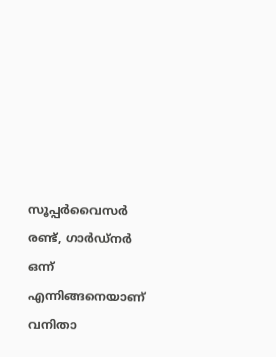സൂപ്പർവൈസർ രണ്ട്, ഗാർഡ്നർ ഒന്ന് എന്നിങ്ങനെയാണ് വനിതാ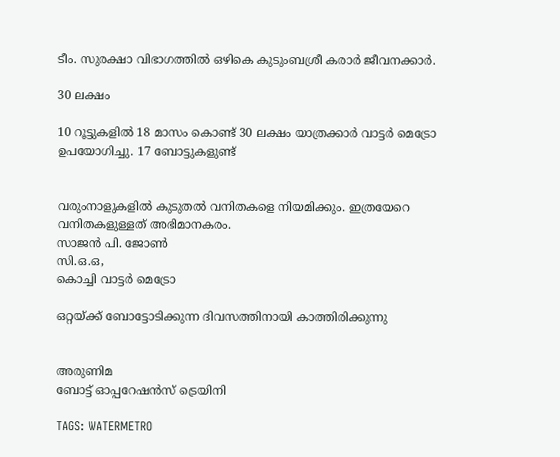ടീം. സുരക്ഷാ വിഭാഗത്തിൽ ഒഴികെ കുടുംബശ്രീ കരാർ ജീവനക്കാർ.

30 ലക്ഷം

10 റൂട്ടുകളിൽ 18 മാസം കൊണ്ട് 30 ലക്ഷം യാത്രക്കാർ വാട്ടർ മെട്രോ ഉപയോഗിച്ചു. 17 ബോട്ടുകളുണ്ട്


വരുംനാളുകളിൽ കുടുതൽ വനിതകളെ നിയമിക്കും. ഇത്രയേറെ വനിതകളുള്ളത് അഭിമാനകരം.
സാജൻ പി. ജോൺ
സി.ഒ.ഒ,
കൊച്ചി വാട്ടർ മെട്രോ

ഒറ്റയ്ക്ക് ബോട്ടോടിക്കുന്ന ദിവസത്തിനായി കാത്തിരിക്കുന്നു


അരുണിമ
ബോട്ട് ഓപ്പറേഷൻസ് ട്രെയിനി

TAGS: WATERMETRO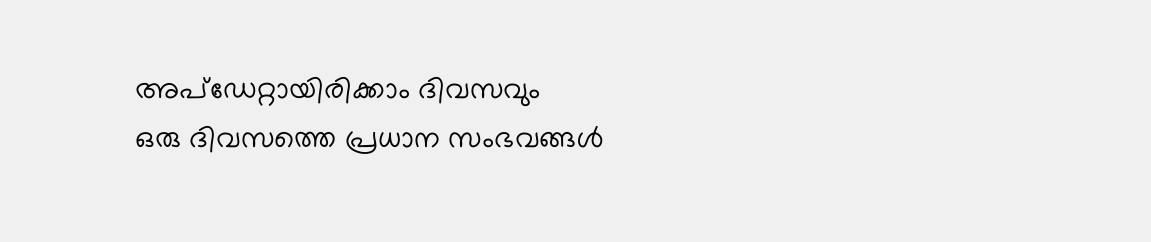അപ്ഡേറ്റായിരിക്കാം ദിവസവും
ഒരു ദിവസത്തെ പ്രധാന സംഭവങ്ങൾ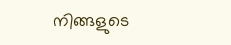നിങ്ങളുടെ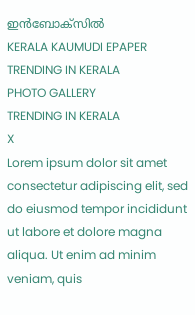ഇൻബോക്സിൽ
KERALA KAUMUDI EPAPER
TRENDING IN KERALA
PHOTO GALLERY
TRENDING IN KERALA
X
Lorem ipsum dolor sit amet
consectetur adipiscing elit, sed do eiusmod tempor incididunt ut labore et dolore magna aliqua. Ut enim ad minim veniam, quis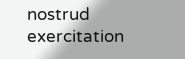nostrud exercitation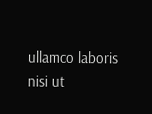ullamco laboris nisi ut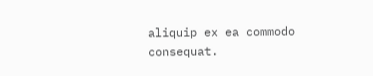aliquip ex ea commodo consequat.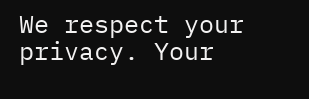We respect your privacy. Your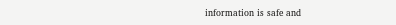information is safe and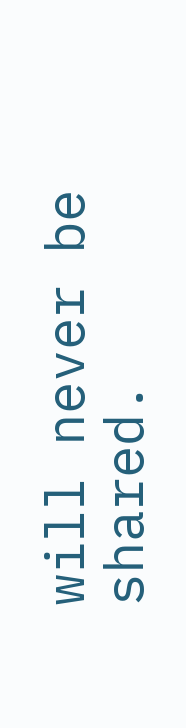will never be shared.